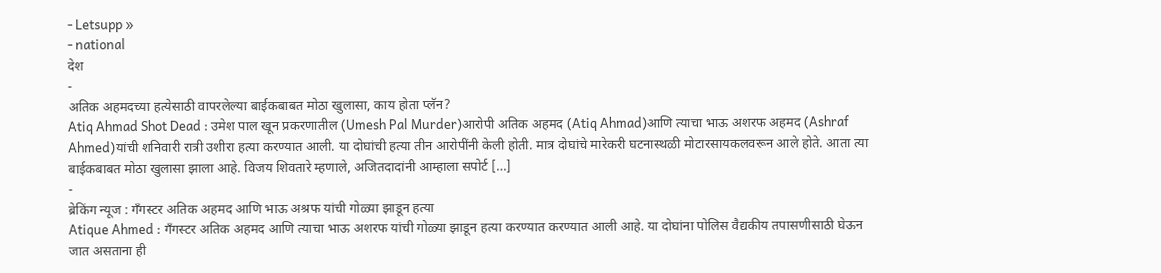- Letsupp »
- national
देश
-
अतिक अहमदच्या हत्येसाठी वापरलेल्या बाईकबाबत मोठा खुलासा, काय होता प्लॅन?
Atiq Ahmad Shot Dead : उमेश पाल खून प्रकरणातील (Umesh Pal Murder)आरोपी अतिक अहमद (Atiq Ahmad)आणि त्याचा भाऊ अशरफ अहमद (Ashraf Ahmed)यांची शनिवारी रात्री उशीरा हत्या करण्यात आली. या दोघांची हत्या तीन आरोपींनी केली होती. मात्र दोघांचे मारेकरी घटनास्थळी मोटारसायकलवरून आले होते. आता त्या बाईकबाबत मोठा खुलासा झाला आहे. विजय शिवतारे म्हणाले, अजितदादांनी आम्हाला सपोर्ट […]
-
ब्रेकिंग न्यूज : गँगस्टर अतिक अहमद आणि भाऊ अश्रफ यांची गोळ्या झाडून हत्या
Atique Ahmed : गँगस्टर अतिक अहमद आणि त्याचा भाऊ अशरफ यांची गोळ्या झाडून हत्या करण्यात करण्यात आली आहे. या दोघांना पोलिस वैद्यकीय तपासणीसाठी घेऊन जात असताना ही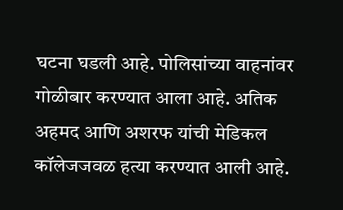घटना घडली आहे. पोलिसांच्या वाहनांवर गोळीबार करण्यात आला आहे. अतिक अहमद आणि अशरफ यांची मेडिकल कॉलेजजवळ हत्या करण्यात आली आहे.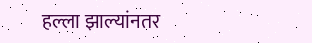हल्ला झाल्यांनतर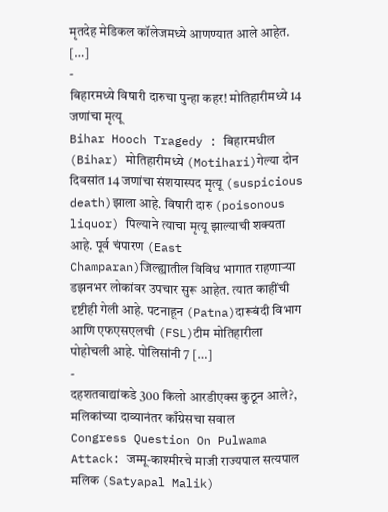मृतदेह मेडिकल कॉलेजमध्ये आणण्यात आले आहेत. […]
-
बिहारमध्ये विषारी दारुचा पुन्हा कहर! मोतिहारीमध्ये 14 जणांचा मृत्यू
Bihar Hooch Tragedy : बिहारमधील (Bihar) मोतिहारीमध्ये (Motihari)गेल्या दोन दिवसांत 14 जणांचा संशयास्पद मृत्यू (suspicious death)झाला आहे. विषारी दारु (poisonous liquor) पिल्याने त्याचा मृत्यू झाल्याची शक्यता आहे. पूर्व चंपारण (East Champaran)जिल्ह्यातील विविध भागात राहणाऱ्या डझनभर लोकांवर उपचार सुरू आहेत. त्यात काहींची दृष्टीही गेली आहे. पटनाहून (Patna)दारूबंदी विभाग आणि एफएसएलची (FSL)टीम मोतिहारीला पोहोचली आहे. पोलिसांनी 7 […]
-
दहशतवाद्यांकडे 300 किलो आरडीएक्स कुठून आले?, मलिकांच्या दाव्यानंतर काँग्रेसचा सवाल
Congress Question On Pulwama Attack: जम्मू-काश्मीरचे माजी राज्यपाल सत्यपाल मलिक (Satyapal Malik)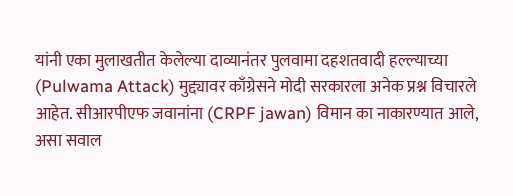यांनी एका मुलाखतीत केलेल्या दाव्यानंतर पुलवामा दहशतवादी हल्ल्याच्या (Pulwama Attack) मुद्द्यावर काँग्रेसने मोदी सरकारला अनेक प्रश्न विचारले आहेत. सीआरपीएफ जवानांना (CRPF jawan) विमान का नाकारण्यात आले, असा सवाल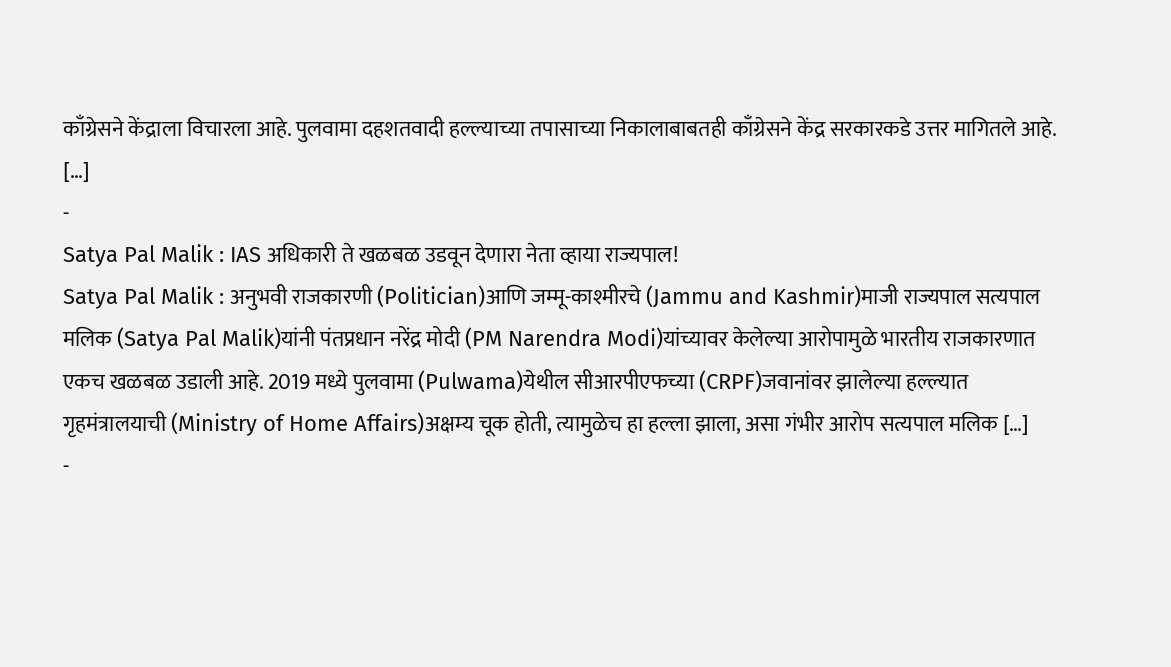काँग्रेसने केंद्राला विचारला आहे. पुलवामा दहशतवादी हल्ल्याच्या तपासाच्या निकालाबाबतही काँग्रेसने केंद्र सरकारकडे उत्तर मागितले आहे. […]
-
Satya Pal Malik : IAS अधिकारी ते खळबळ उडवून देणारा नेता व्हाया राज्यपाल!
Satya Pal Malik : अनुभवी राजकारणी (Politician)आणि जम्मू-काश्मीरचे (Jammu and Kashmir)माजी राज्यपाल सत्यपाल मलिक (Satya Pal Malik)यांनी पंतप्रधान नरेंद्र मोदी (PM Narendra Modi)यांच्यावर केलेल्या आरोपामुळे भारतीय राजकारणात एकच खळबळ उडाली आहे. 2019 मध्ये पुलवामा (Pulwama)येथील सीआरपीएफच्या (CRPF)जवानांवर झालेल्या हल्ल्यात गृहमंत्रालयाची (Ministry of Home Affairs)अक्षम्य चूक होती, त्यामुळेच हा हल्ला झाला, असा गंभीर आरोप सत्यपाल मलिक […]
-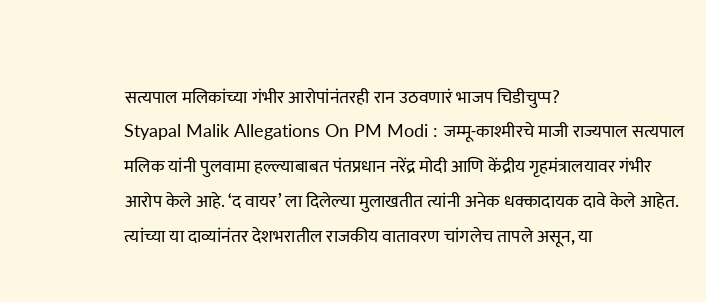सत्यपाल मलिकांच्या गंभीर आरोपांनंतरही रान उठवणारं भाजप चिडीचुप्प?
Styapal Malik Allegations On PM Modi : जम्मू-काश्मीरचे माजी राज्यपाल सत्यपाल मलिक यांनी पुलवामा हल्ल्याबाबत पंतप्रधान नरेंद्र मोदी आणि केंद्रीय गृहमंत्रालयावर गंभीर आरोप केले आहे. ‘द वायर’ ला दिलेल्या मुलाखतीत त्यांनी अनेक धक्कादायक दावे केले आहेत. त्यांच्या या दाव्यांनंतर देशभरातील राजकीय वातावरण चांगलेच तापले असून, या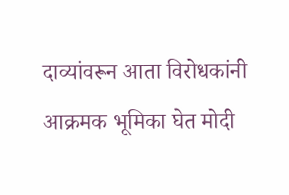दाव्यांवरून आता विरोधकांनी आक्रमक भूमिका घेत मोदी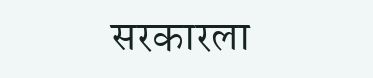सरकारला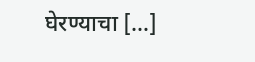घेरण्याचा […]